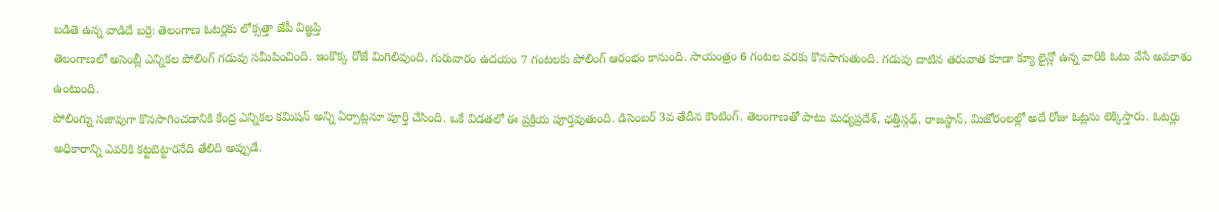బడితె ఉన్న వాడిదే బర్రె: తెలంగాణ ఓటర్లకు లోక్సత్తా జేపీ విజ్ఞప్తి
తెలంగాణలో అసెంబ్లీ ఎన్నికల పోలింగ్ గడువు సమీపించింది. ఇంకొక్క రోజే మిగిలివుంది. గురువారం ఉదయం 7 గంటలకు పోలింగ్ ఆరంభం కానుంది. సాయంత్రం 6 గంటల వరకు కొనసాగుతుంది. గడువు దాటిన తరువాత కూడా క్యూ లైన్లో ఉన్న వారికి ఓటు వేసే అవకాశం ఉంటుంది.
పోలింగ్ను సజావుగా కొనసాగించడానికి కేంద్ర ఎన్నికల కమిషన్ అన్ని ఏర్పాట్లనూ పూర్తి చేసింది. ఒకే విడతలో ఈ ప్రక్రియ పూర్తవుతుంది. డిసెంబర్ 3వ తేదీన కౌంటింగ్. తెలంగాణతో పాటు మధ్యప్రదేశ్, ఛత్తీస్గఢ్, రాజస్థాన్, మిజోరంలల్లో అదే రోజు ఓట్లను లెక్కిస్తారు. ఓటర్లు అధికారాన్ని ఎవరికి కట్టబెట్టారనేది తేలిది అప్పుడే.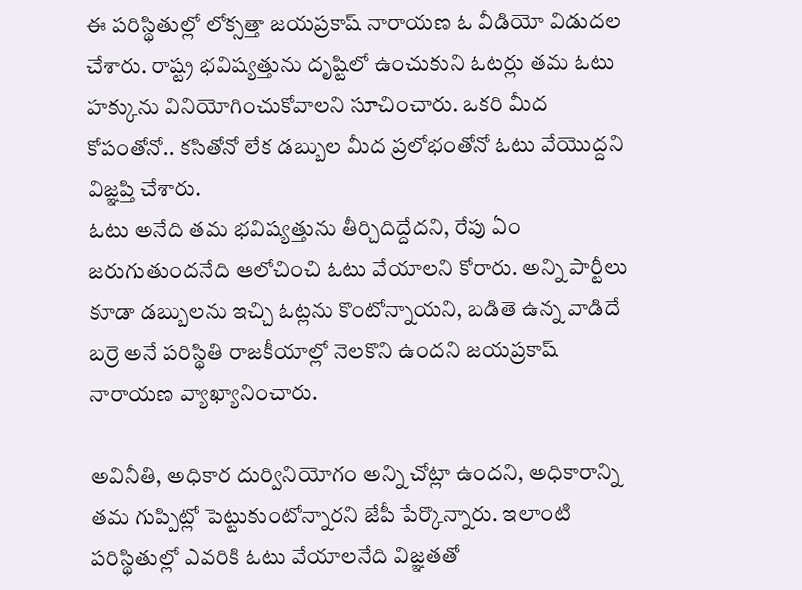ఈ పరిస్థితుల్లో లోక్సత్తా జయప్రకాష్ నారాయణ ఓ వీడియో విడుదల చేశారు. రాష్ట్ర భవిష్యత్తును దృష్టిలో ఉంచుకుని ఓటర్లు తమ ఓటు హక్కును వినియోగించుకోవాలని సూచించారు. ఒకరి మీద కోపంతోనో.. కసితోనో లేక డబ్బుల మీద ప్రలోభంతోనో ఓటు వేయొద్దని విజ్ఞప్తి చేశారు.
ఓటు అనేది తమ భవిష్యత్తును తీర్చిదిద్దేదని, రేపు ఏం జరుగుతుందనేది ఆలోచించి ఓటు వేయాలని కోరారు. అన్ని పార్టీలు కూడా డబ్బులను ఇచ్చి ఓట్లను కొంటోన్నాయని, బడితె ఉన్న వాడిదే బర్రె అనే పరిస్థితి రాజకీయాల్లో నెలకొని ఉందని జయప్రకాష్ నారాయణ వ్యాఖ్యానించారు.

అవినీతి, అధికార దుర్వినియోగం అన్ని చోట్లా ఉందని, అధికారాన్ని తమ గుప్పిట్లో పెట్టుకుంటోన్నారని జేపీ పేర్కొన్నారు. ఇలాంటి పరిస్థితుల్లో ఎవరికి ఓటు వేయాలనేది విజ్ఞతతో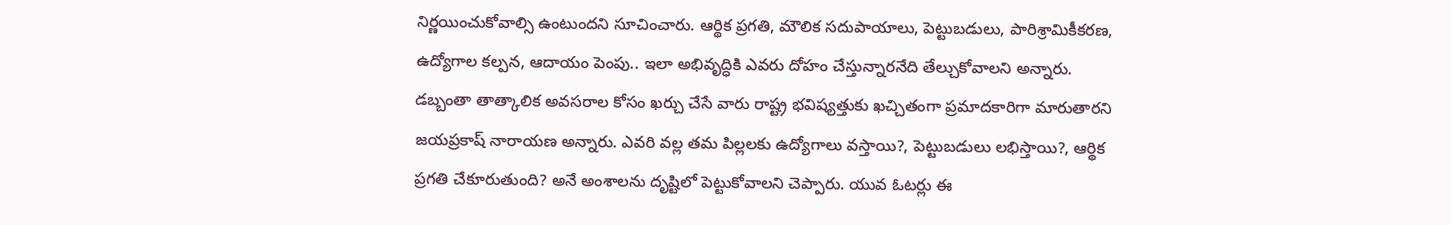నిర్ణయించుకోవాల్సి ఉంటుందని సూచించారు. ఆర్థిక ప్రగతి, మౌలిక సదుపాయాలు, పెట్టుబడులు, పారిశ్రామికీకరణ, ఉద్యోగాల కల్పన, ఆదాయం పెంపు.. ఇలా అభివృద్ధికి ఎవరు దోహం చేస్తున్నారనేది తేల్చుకోవాలని అన్నారు.
డబ్బంతా తాత్కాలిక అవసరాల కోసం ఖర్చు చేసే వారు రాష్ట్ర భవిష్యత్తుకు ఖచ్చితంగా ప్రమాదకారిగా మారుతారని జయప్రకాష్ నారాయణ అన్నారు. ఎవరి వల్ల తమ పిల్లలకు ఉద్యోగాలు వస్తాయి?, పెట్టుబడులు లభిస్తాయి?, ఆర్థిక ప్రగతి చేకూరుతుంది? అనే అంశాలను దృష్టిలో పెట్టుకోవాలని చెప్పారు. యువ ఓటర్లు ఈ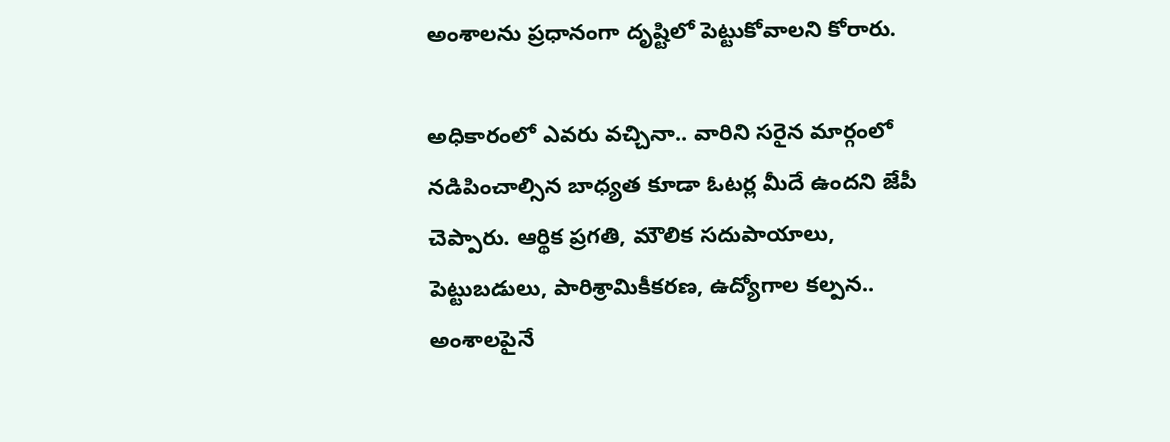అంశాలను ప్రధానంగా దృష్టిలో పెట్టుకోవాలని కోరారు.

అధికారంలో ఎవరు వచ్చినా.. వారిని సరైన మార్గంలో నడిపించాల్సిన బాధ్యత కూడా ఓటర్ల మీదే ఉందని జేపీ చెప్పారు. ఆర్థిక ప్రగతి, మౌలిక సదుపాయాలు, పెట్టుబడులు, పారిశ్రామికీకరణ, ఉద్యోగాల కల్పన.. అంశాలపైనే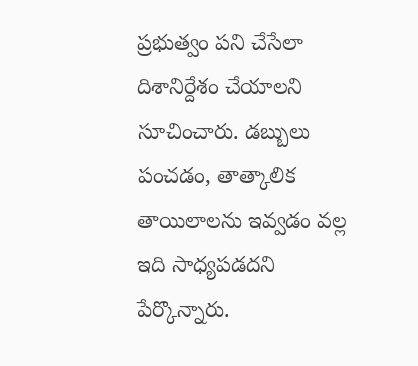ప్రభుత్వం పని చేసేలా దిశానిర్దేశం చేయాలని సూచించారు. డబ్బులు పంచడం, తాత్కాలిక తాయిలాలను ఇవ్వడం వల్ల ఇది సాధ్యపడదని పేర్కొన్నారు.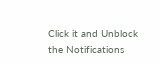Click it and Unblock the Notifications